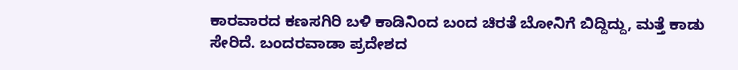ಕಾರವಾರದ ಕಣಸಗಿರಿ ಬಳಿ ಕಾಡಿನಿಂದ ಬಂದ ಚಿರತೆ ಬೋನಿಗೆ ಬಿದ್ದಿದ್ದು, ಮತ್ತೆ ಕಾಡು ಸೇರಿದೆ. ಬಂದರವಾಡಾ ಪ್ರದೇಶದ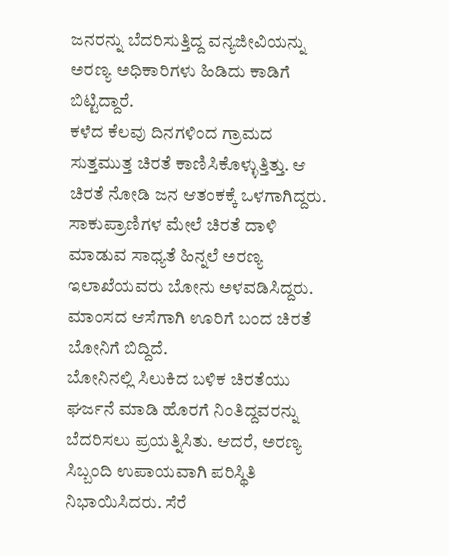ಜನರನ್ನು ಬೆದರಿಸುತ್ತಿದ್ದ ವನ್ಯಜೀವಿಯನ್ನು ಅರಣ್ಯ ಅಧಿಕಾರಿಗಳು ಹಿಡಿದು ಕಾಡಿಗೆ ಬಿಟ್ಟಿದ್ದಾರೆ.
ಕಳೆದ ಕೆಲವು ದಿನಗಳಿಂದ ಗ್ರಾಮದ ಸುತ್ತಮುತ್ತ ಚಿರತೆ ಕಾಣಿಸಿಕೊಳ್ಳುತ್ತಿತ್ತು. ಆ ಚಿರತೆ ನೋಡಿ ಜನ ಆತಂಕಕ್ಕೆ ಒಳಗಾಗಿದ್ದರು. ಸಾಕುಪ್ರಾಣಿಗಳ ಮೇಲೆ ಚಿರತೆ ದಾಳಿ ಮಾಡುವ ಸಾಧ್ಯತೆ ಹಿನ್ನಲೆ ಅರಣ್ಯ ಇಲಾಖೆಯವರು ಬೋನು ಅಳವಡಿಸಿದ್ದರು. ಮಾಂಸದ ಆಸೆಗಾಗಿ ಊರಿಗೆ ಬಂದ ಚಿರತೆ ಬೋನಿಗೆ ಬಿದ್ದಿದೆ.
ಬೋನಿನಲ್ಲಿ ಸಿಲುಕಿದ ಬಳಿಕ ಚಿರತೆಯು ಘರ್ಜನೆ ಮಾಡಿ ಹೊರಗೆ ನಿಂತಿದ್ದವರನ್ನು ಬೆದರಿಸಲು ಪ್ರಯತ್ನಿಸಿತು. ಆದರೆ, ಅರಣ್ಯ ಸಿಬ್ಬಂದಿ ಉಪಾಯವಾಗಿ ಪರಿಸ್ಥಿತಿ ನಿಭಾಯಿಸಿದರು. ಸೆರೆ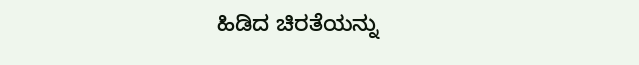ಹಿಡಿದ ಚಿರತೆಯನ್ನು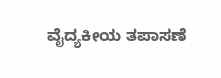ವೈದ್ಯಕೀಯ ತಪಾಸಣೆ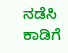ನಡೆಸಿ ಕಾಡಿಗೆ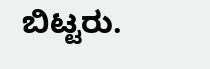ಬಿಟ್ಟರು.